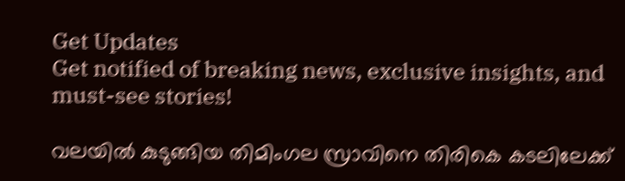Get Updates
Get notified of breaking news, exclusive insights, and must-see stories!

വലയില്‍ കുടുങ്ങിയ തിമിംഗല സ്രാവിനെ തിരികെ കടലിലേക്ക്‌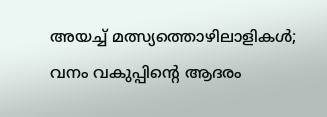അയച്ച്‌ മത്സ്യത്തൊഴിലാളികള്‍; വനം വകുപ്പിന്റെ ആദരം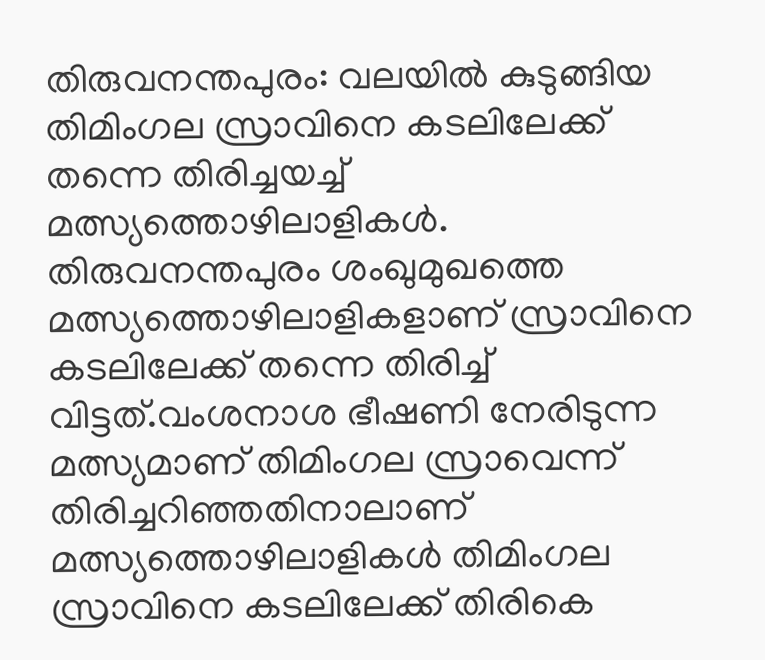തിരുവനന്തപുരം: വലയില്‍ കുടുങ്ങിയ തിമിംഗല സ്രാവിനെ കടലിലേക്ക്‌ തന്നെ തിരിച്ചയച്ച്‌ മത്സ്യത്തൊഴിലാളികള്‍. തിരുവനന്തപുരം ശംഖുമുഖത്തെ മത്സ്യത്തൊഴിലാളികളാണ്‌ സ്രാവിനെ കടലിലേക്ക്‌ തന്നെ തിരിച്ച്‌ വിട്ടത്‌.വംശനാശ ഭീഷണി നേരിടുന്ന മത്സ്യമാണ്‌ തിമിംഗല സ്രാവെന്ന്‌ തിരിച്ചറിഞ്ഞതിനാലാണ്‌ മത്സ്യത്തൊഴിലാളികള്‍ തിമിംഗല സ്രാവിനെ കടലിലേക്ക്‌ തിരികെ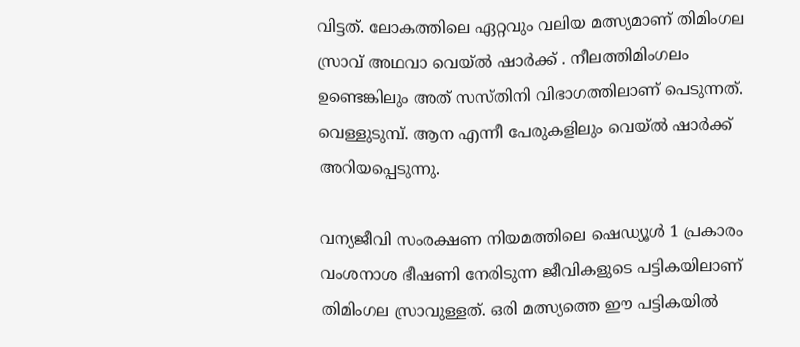വിട്ടത്‌. ലോകത്തിലെ ഏറ്റവും വലിയ മത്സ്യമാണ്‌ തിമിംഗല സ്രാവ്‌ അഥവാ വെയ്‌ല്‍ ഷാര്‍ക്ക്‌ . നീലത്തിമിംഗലം ഉണ്ടെങ്കിലും അത്‌ സസ്‌തിനി വിഭാഗത്തിലാണ്‌ പെടുന്നത്‌. വെള്ളുടുമ്പ്‌. ആന എന്നീ പേരുകളിലും വെയ്‌ല്‍ ഷാര്‍ക്ക്‌ അറിയപ്പെടുന്നു.

വന്യജീവി സംരക്ഷണ നിയമത്തിലെ ഷെഡ്യൂള്‍ 1 പ്രകാരം വംശനാശ ഭീഷണി നേരിടുന്ന ജീവികളുടെ പട്ടികയിലാണ്‌ തിമിംഗല സ്രാവുള്ളത്‌. ഒരി മത്സ്യത്തെ ഈ പട്ടികയില്‍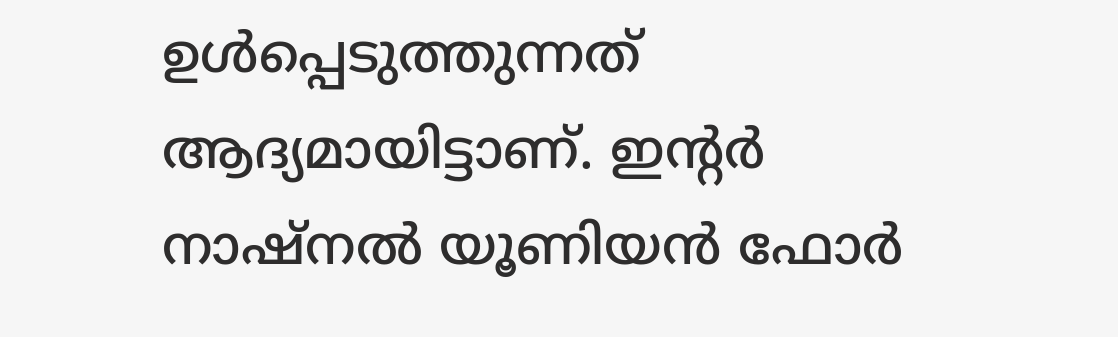ഉള്‍പ്പെടുത്തുന്നത്‌ ആദ്യമായിട്ടാണ്‌. ഇന്റര്‍ നാഷ്‌നല്‍ യൂണിയന്‍ ഫോര്‍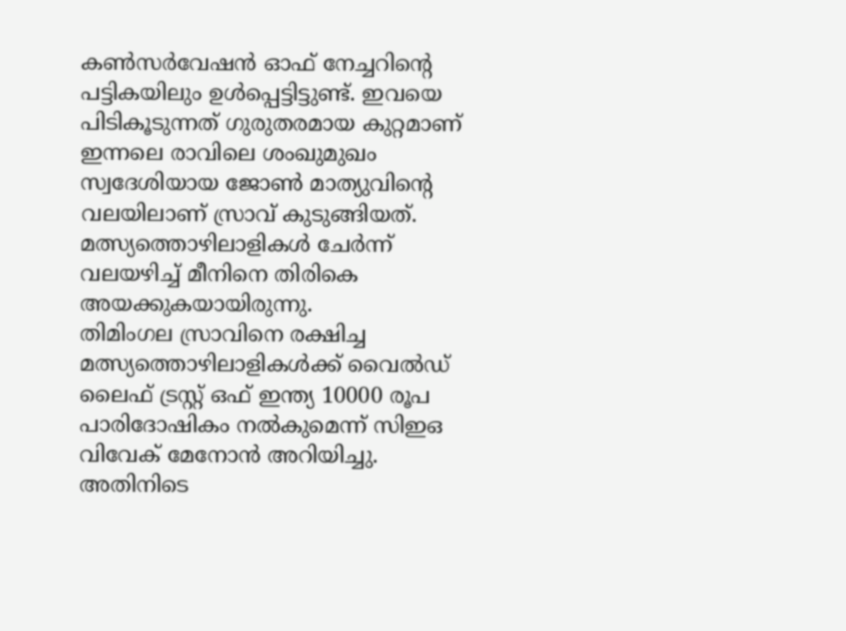കണ്‍സര്‍വേഷന്‍ ഓഫ്‌ നേച്ചറിന്റെ പട്ടികയിലും ഉള്‍പ്പെട്ടിട്ടുണ്ട്‌. ഇവയെ പിടികൂടുന്നത്‌ ഗുരുതരമായ കുറ്റമാണ്‌ ഇന്നലെ രാവിലെ ശംഖുമുഖം സ്വദേശിയായ ജോണ്‍ മാത്യുവിന്റെ വലയിലാണ്‌ സ്രാവ്‌ കുടുങ്ങിയത്‌. മത്സ്യത്തൊഴിലാളികള്‍ ചേര്‍ന്ന്‌ വലയഴിച്ച്‌ മീനിനെ തിരികെ അയക്കുകയായിരുന്നു.
തിമിംഗല സ്രാവിനെ രക്ഷിച്ച മത്സ്യത്തൊഴിലാളികള്‍ക്ക്‌ വൈല്‍ഡ്‌ ലൈഫ്‌ ട്രസ്റ്റ്‌ ഒഫ്‌ ഇന്ത്യ 10000 രൂപ പാരിദോഷികം നല്‍കുമെന്ന്‌ സിഇഒ വിവേക്‌ മേനോന്‍ അറിയിച്ചു. അതിനിടെ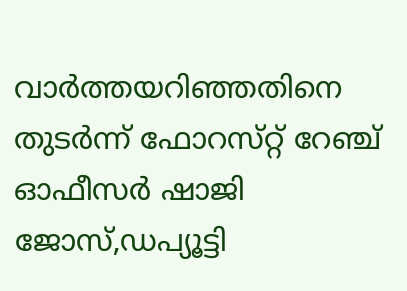വാര്‍ത്തയറിഞ്ഞതിനെ തുടര്‍ന്ന്‌ ഫോറസ്‌റ്റ്‌ റേഞ്ച്‌ ഓഫീസര്‍ ഷാജി ജോസ്‌,ഡപ്യൂട്ടി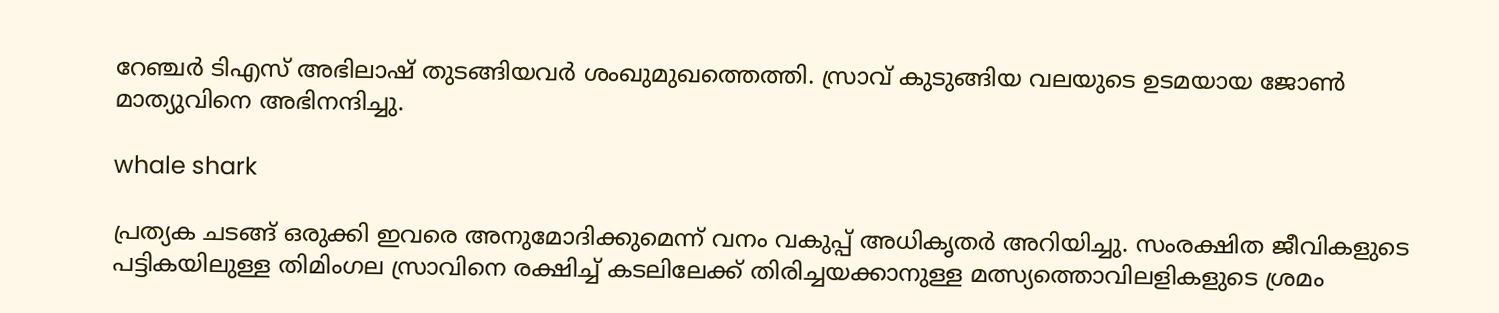റേഞ്ചര്‍ ടിഎസ്‌ അഭിലാഷ്‌ തുടങ്ങിയവര്‍ ശംഖുമുഖത്തെത്തി. സ്രാവ്‌ കുടുങ്ങിയ വലയുടെ ഉടമയായ ജോണ്‍ മാത്യുവിനെ അഭിനന്ദിച്ചു.

whale shark

പ്രത്യക ചടങ്ങ്‌ ഒരുക്കി ഇവരെ അനുമോദിക്കുമെന്ന്‌ വനം വകുപ്പ്‌ അധികൃതര്‍ അറിയിച്ചു. സംരക്ഷിത ജീവികളുടെ പട്ടികയിലുള്ള തിമിംഗല സ്രാവിനെ രക്ഷിച്ച്‌ കടലിലേക്ക്‌ തിരിച്ചയക്കാനുള്ള മത്സ്യത്തൊവിലളികളുടെ ശ്രമം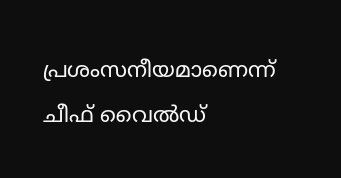പ്രശംസനീയമാണെന്ന്‌ ചീഫ്‌ വൈല്‍ഡ്‌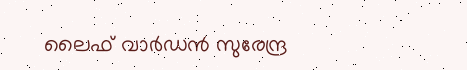ലൈഫ്‌ വാര്‍ഡന്‍ സുരേന്ദ്ര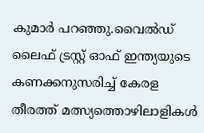കുമാര്‍ പറഞ്ഞു.വൈല്‍ഡ്‌ ലൈഫ്‌ ട്രസ്റ്റ്‌ ഓഫ്‌ ഇന്ത്യയുടെ കണക്കനുസരിച്ച്‌ കേരള തീരത്ത്‌ മത്സ്യത്തൊഴിലാളികള്‍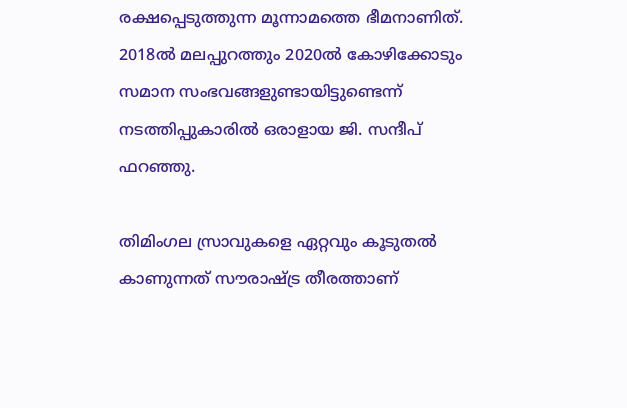രക്ഷപ്പെടുത്തുന്ന മൂന്നാമത്തെ ഭീമനാണിത്‌. 2018ല്‍ മലപ്പുറത്തും 2020ല്‍ കോഴിക്കോടും സമാന സംഭവങ്ങളുണ്ടായിട്ടുണ്ടെന്ന്‌ നടത്തിപ്പുകാരില്‍ ഒരാളായ ജി. സന്ദീപ്‌ ഫറഞ്ഞു.

തിമിംഗല സ്രാവുകളെ ഏറ്റവും കൂടുതല്‍ കാണുന്നത്‌ സൗരാഷ്ട്ര തീരത്താണ്‌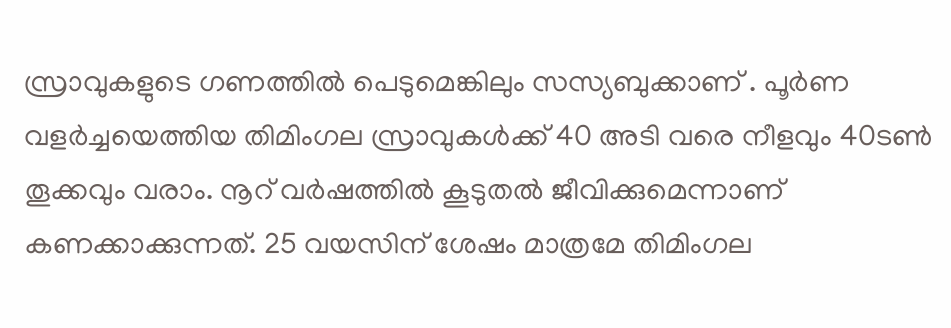സ്രാവുകളുടെ ഗണത്തില്‍ പെടുമെങ്കിലും സസ്യബുക്കാണ്‌ . പൂര്‍ണ വളര്‍ച്ചയെത്തിയ തിമിംഗല സ്രാവുകള്‍ക്ക്‌ 40 അടി വരെ നീളവും 40ടണ്‍ തൂക്കവും വരാം. നൂറ്‌ വര്‍ഷത്തില്‍ കൂടുതല്‍ ജീവിക്കുമെന്നാണ്‌ കണക്കാക്കുന്നത്‌. 25 വയസിന്‌ ശേഷം മാത്രമേ തിമിംഗല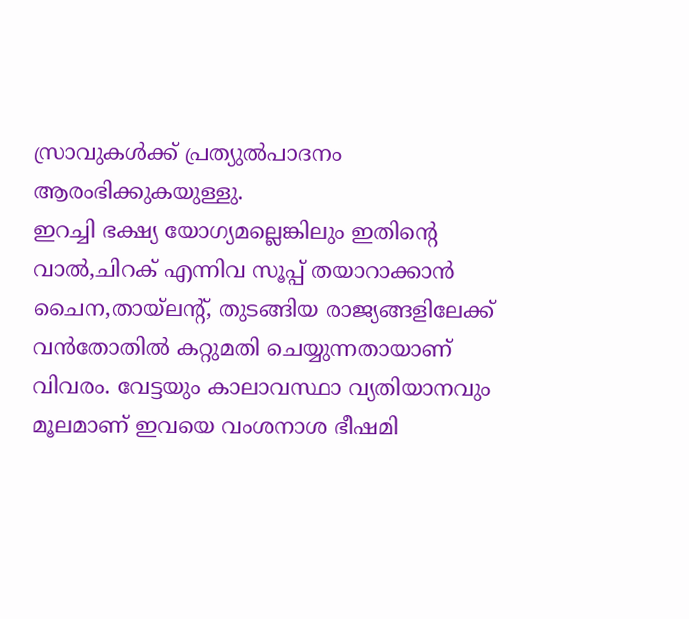സ്രാവുകള്‍ക്ക്‌ പ്രത്യുല്‍പാദനം ആരംഭിക്കുകയുള്ളു.
ഇറച്ചി ഭക്ഷ്യ യോഗ്യമല്ലെങ്കിലും ഇതിന്റെ വാല്‍,ചിറക്‌ എന്നിവ സൂപ്പ്‌ തയാറാക്കാന്‍ ചൈന,തായ്‌ലന്റ്‌, തുടങ്ങിയ രാജ്യങ്ങളിലേക്ക്‌ വന്‍തോതില്‍ കറ്റുമതി ചെയ്യുന്നതായാണ്‌ വിവരം. വേട്ടയും കാലാവസ്ഥാ വ്യതിയാനവും മൂലമാണ്‌ ഇവയെ വംശനാശ ഭീഷമി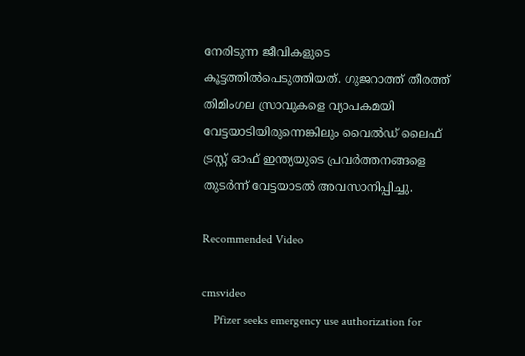നേരിടുന്ന ജീവികളുടെ കൂട്ടത്തില്‍പെടുത്തിയത്‌. ഗുജറാത്ത്‌ തീരത്ത്‌ തിമിംഗല സ്രാവുകളെ വ്യാപകമയി വേട്ടയാടിയിരുന്നെങ്കിലും വൈല്‍ഡ്‌ ലൈഫ്‌ ട്രസ്റ്റ്‌ ഓഫ്‌ ഇന്ത്യയുടെ പ്രവര്‍ത്തനങ്ങളെ തുടര്‍ന്ന്‌ വേട്ടയാടല്‍ അവസാനിപ്പിച്ചു.

Recommended Video

cmsvideo
    Pfizer seeks emergency use authorization for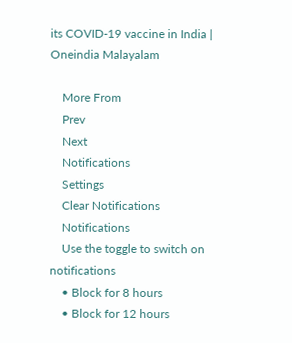its COVID-19 vaccine in India | Oneindia Malayalam

    More From
    Prev
    Next
    Notifications
    Settings
    Clear Notifications
    Notifications
    Use the toggle to switch on notifications
    • Block for 8 hours
    • Block for 12 hours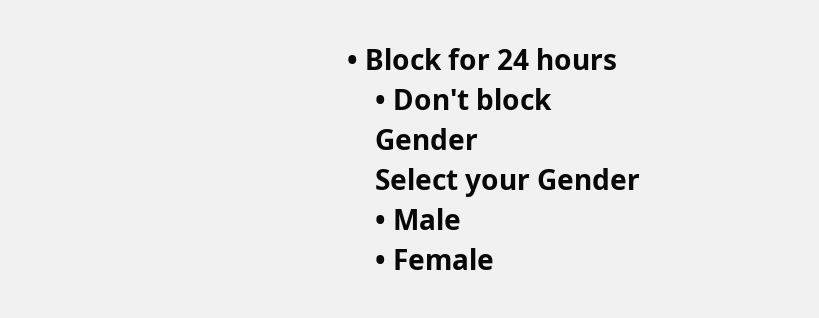• Block for 24 hours
    • Don't block
    Gender
    Select your Gender
    • Male
    • Female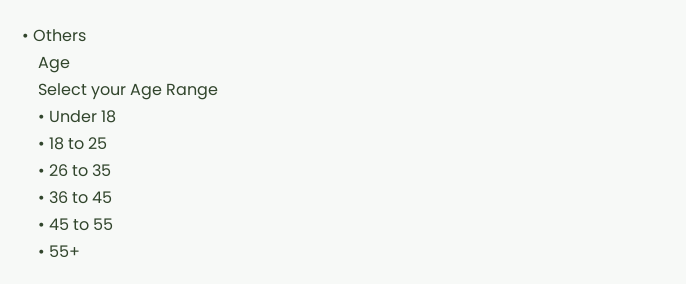• Others
    Age
    Select your Age Range
    • Under 18
    • 18 to 25
    • 26 to 35
    • 36 to 45
    • 45 to 55
    • 55+